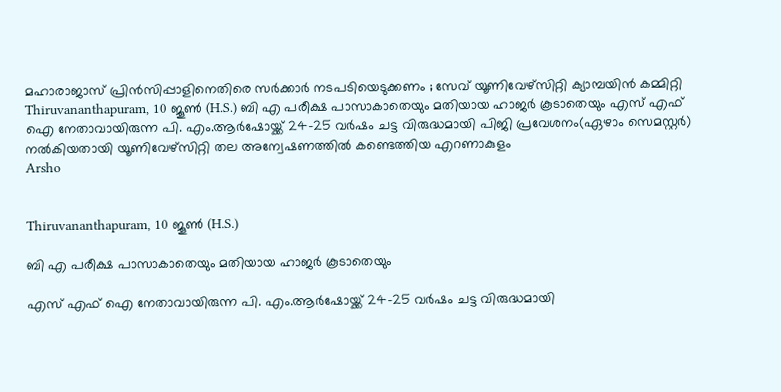മഹാരാജാസ് പ്രിൻസിപ്പാളിനെതിരെ സർക്കാർ നടപടിയെടുക്കണം ; സേവ് യൂണിവേഴ്സിറ്റി ക്യാമ്പയിൻ കമ്മിറ്റി
Thiruvananthapuram, 10 ജൂണ്‍ (H.S.) ബി എ പരീക്ഷ പാസാകാതെയും മതിയായ ഹാജർ കൂടാതെയും എസ് എഫ് ഐ നേതാവായിരുന്ന പി. എം.ആർഷോയ്ക്ക് 24-25 വർഷം ചട്ട വിരുദ്ധമായി പിജി പ്രവേശനം(ഏഴാം സെമസ്റ്റർ) നൽകിയതായി യൂണിവേഴ്സിറ്റി തല അന്വേഷണത്തിൽ കണ്ടെത്തിയ എറണാകുളം
Arsho


Thiruvananthapuram, 10 ജൂണ്‍ (H.S.)

ബി എ പരീക്ഷ പാസാകാതെയും മതിയായ ഹാജർ കൂടാതെയും

എസ് എഫ് ഐ നേതാവായിരുന്ന പി. എം.ആർഷോയ്ക്ക് 24-25 വർഷം ചട്ട വിരുദ്ധമായി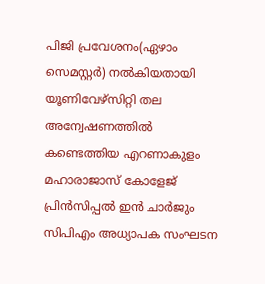പിജി പ്രവേശനം(ഏഴാം സെമസ്റ്റർ) നൽകിയതായി യൂണിവേഴ്സിറ്റി തല അന്വേഷണത്തിൽ കണ്ടെത്തിയ എറണാകുളം മഹാരാജാസ് കോളേജ് പ്രിൻസിപ്പൽ ഇൻ ചാർജും സിപിഎം അധ്യാപക സംഘടന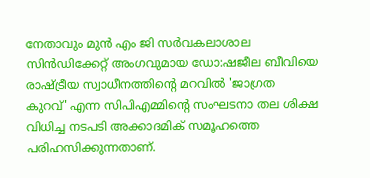നേതാവും മുൻ എം ജി സർവകലാശാല സിൻഡിക്കേറ്റ് അംഗവുമായ ഡോ:ഷജീല ബീവിയെ രാഷ്ട്രീയ സ്വാധീനത്തിന്റെ മറവിൽ 'ജാഗ്രത കുറവ്' എന്ന സിപിഎമ്മിന്റെ സംഘടനാ തല ശിക്ഷ വിധിച്ച നടപടി അക്കാദമിക് സമൂഹത്തെ പരിഹസിക്കുന്നതാണ്.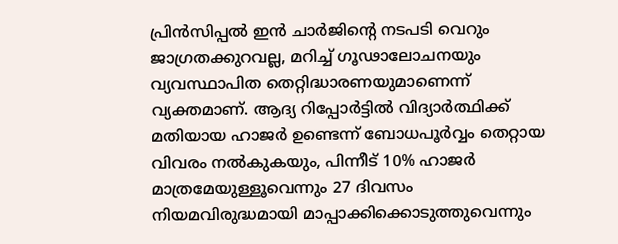പ്രിൻസിപ്പൽ ഇൻ ചാർജിന്റെ നടപടി വെറും ജാഗ്രതക്കുറവല്ല, മറിച്ച് ഗൂഢാലോചനയും വ്യവസ്ഥാപിത തെറ്റിദ്ധാരണയുമാണെന്ന് വ്യക്തമാണ്. ആദ്യ റിപ്പോർട്ടിൽ വിദ്യാർത്ഥിക്ക് മതിയായ ഹാജർ ഉണ്ടെന്ന് ബോധപൂർവ്വം തെറ്റായ വിവരം നൽകുകയും, പിന്നീട് 10% ഹാജർ മാത്രമേയുള്ളൂവെന്നും 27 ദിവസം നിയമവിരുദ്ധമായി മാപ്പാക്കിക്കൊടുത്തുവെന്നും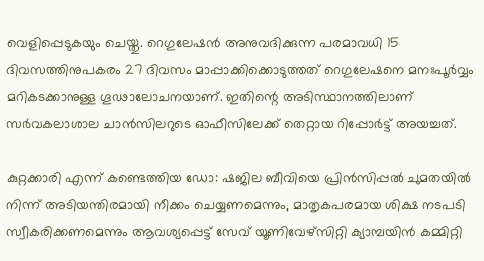വെളിപ്പെടുകയും ചെയ്തു. റെഗുലേഷൻ അനുവദിക്കുന്ന പരമാവധി 15 ദിവസത്തിനുപകരം 27 ദിവസം മാപ്പാക്കിക്കൊടുത്തത് റെഗുലേഷനെ മനഃപൂർവ്വം മറികടക്കാനുള്ള ഗൂഢാലോചനയാണ്. ഇതിന്റെ അടിസ്ഥാനത്തിലാണ് സർവകലാശാല ചാൻസിലറുടെ ഓഫീസിലേക്ക് തെറ്റായ റിപ്പോർട്ട് അയച്ചത്.

കുറ്റക്കാരി എന്ന് കണ്ടെത്തിയ ഡോ: ഷജില ബീവിയെ പ്രിൻസിപ്പൽ ചുമതയിൽ നിന്ന് അടിയന്തിരമായി നീക്കം ചെയ്യണമെന്നും, മാതൃകപരമായ ശിക്ഷ നടപടി സ്വീകരിക്കണമെന്നും ആവശ്യപ്പെട്ട് സേവ് യൂണിവേഴ്സിറ്റി ക്യാമ്പയിൻ കമ്മിറ്റി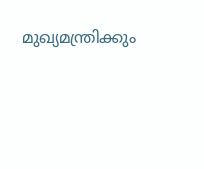മുഖ്യമന്ത്രിക്കും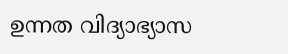ഉന്നത വിദ്യാഭ്യാസ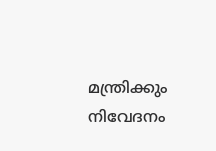മന്ത്രിക്കും നിവേദനം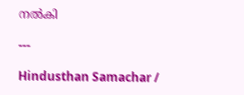നൽകി

---

Hindusthan Samachar /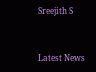Sreejith S


Latest News